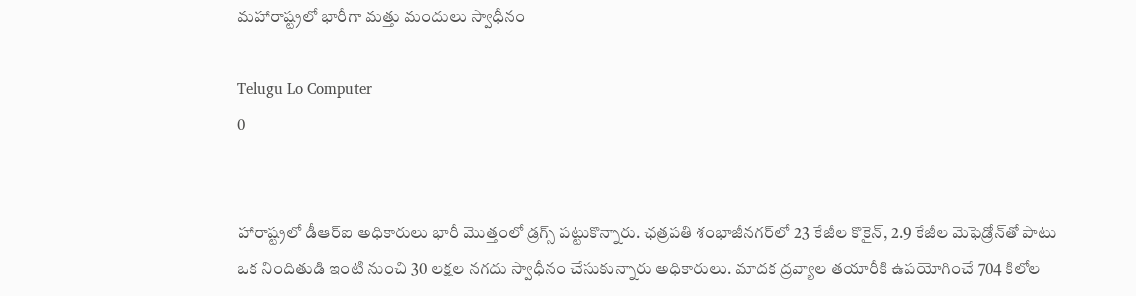మహారాష్ట్రలో భారీగా మత్తు మందులు స్వాధీనం

Telugu Lo Computer
0


హారాష్ట్రలో డీఆర్‌ఐ అధికారులు భారీ మొత్తంలో డ్రగ్స్‌ పట్టుకొన్నారు. ఛత్రపతి శంభాజీనగర్‌లో 23 కేజీల కొకైన్‌, 2.9 కేజీల మెఫెడ్రోన్‌తో పాటు ఒక నిందితుడి ఇంటి నుంచి 30 లక్షల నగదు స్వాధీనం చేసుకున్నారు అధికారులు. మాదక ద్రవ్యాల తయారీకి ఉపయోగించే 704 కిలోల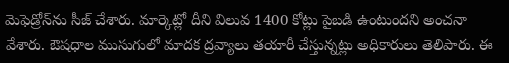మెఫెడ్రోన్‌ను సీజ్‌ చేశారు. మార్కెట్లో దీని విలువ 1400 కోట్లు పైబడి ఉంటుందని అంచనా వేశారు. ఔషధాల ముసుగులో మాదక ద్రవ్యాలు తయారీ చేస్తున్నట్లు అధికారులు తెలిపారు. ఈ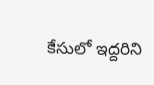కేసులో ఇద్దరిని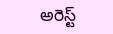అరెస్ట్‌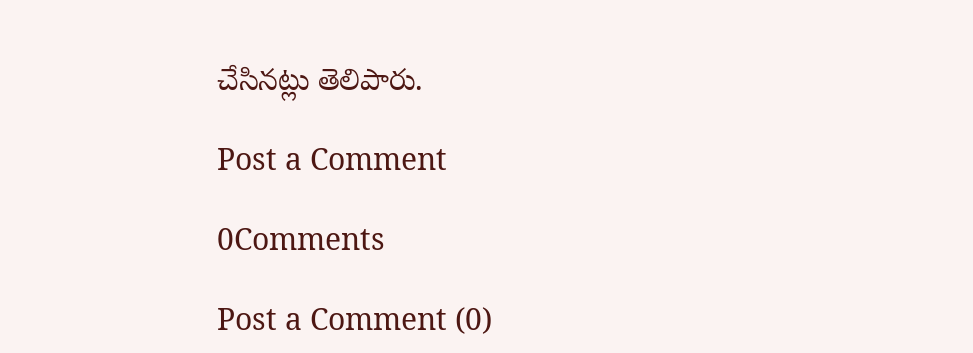చేసినట్లు తెలిపారు.

Post a Comment

0Comments

Post a Comment (0)